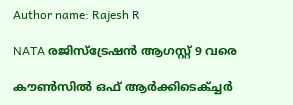Author name: Rajesh R

NATA രജിസ്‌ട്രേഷൻ ആഗസ്റ്റ് 9 വരെ

കൗൺസിൽ ഒഫ് ആർക്കിടെക്ച്ചർ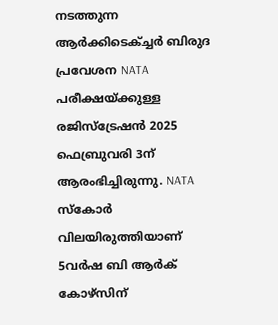നടത്തുന്ന ആർക്കിടെക്ച്ചർ ബിരുദ പ്രവേശന NATA പരീക്ഷയ്ക്കുള്ള രജിസ്ട്രേഷൻ 2025 ഫെബ്രുവരി 3ന് ആരംഭിച്ചിരുന്നു. NATA സ്കോർ വിലയിരുത്തിയാണ് 5വർഷ ബി ആർക് കോഴ്‌സിന്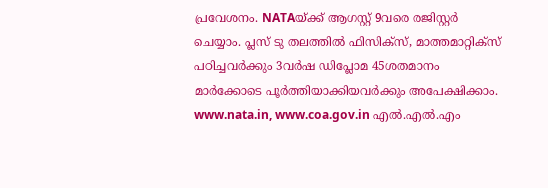പ്രവേശനം. NATAയ്ക്ക് ആഗസ്റ്റ് 9വരെ രജിസ്റ്റർ ചെയ്യാം. പ്ലസ് ടു തലത്തിൽ ഫിസിക്സ്, മാത്തമാറ്റിക്‌സ് പഠിച്ചവർക്കും 3വർഷ ഡിപ്ലോമ 45ശതമാനം മാർക്കോടെ പൂർത്തിയാക്കിയവർക്കും അപേക്ഷിക്കാം. www.nata.in, www.coa.gov.in എൽ.എൽ.എം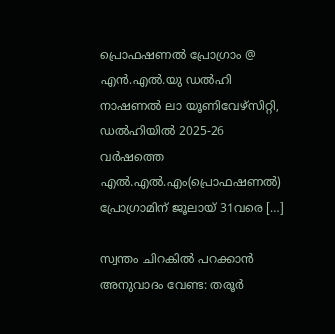പ്രൊഫഷണൽ പ്രോഗ്രാം @ എൻ.എൽ.യു ഡൽഹി നാഷണൽ ലാ യൂണിവേഴ്സിറ്റി, ഡൽഹിയിൽ 2025-26 വർഷത്തെ എൽ.എൽ.എം(പ്രൊഫഷണൽ) പ്രോഗ്രാമിന് ജൂലായ് 31വരെ […]

സ്വന്തം ചിറകിൽ പറക്കാൻ അനുവാദം വേണ്ട: തരൂർ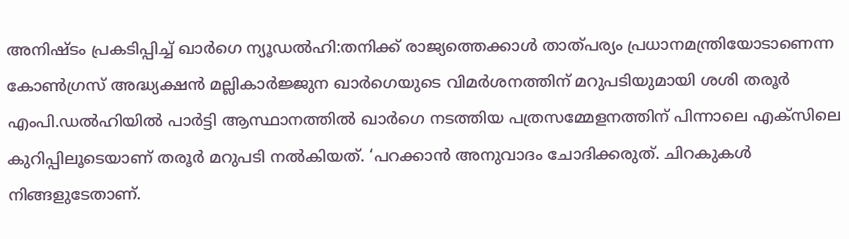അനിഷ്‌ടം പ്രകടിപ്പിച്ച് ഖാർഗെ ന്യൂഡൽഹി:തനിക്ക് രാജ്യത്തെക്കാൾ താത്പ‌ര്യം പ്രധാനമന്ത്രിയോടാണെന്ന കോൺഗ്രസ് അദ്ധ്യക്ഷൻ മല്ലികാർജ്ജുന ഖാർഗെയുടെ വിമർശനത്തിന് മറുപടിയുമായി ശശി തരൂർ എംപി.ഡൽഹിയിൽ പാർട്ടി ആസ്ഥാനത്തിൽ ഖാർഗെ നടത്തിയ പത്രസമ്മേളനത്തിന് പിന്നാലെ എക്‌സിലെ കുറിപ്പിലൂടെയാണ് തരൂർ മറുപടി നൽകിയത്. ‘പറക്കാൻ അനുവാദം ചോദിക്കരുത്. ചിറകുകൾ നിങ്ങളുടേതാണ്.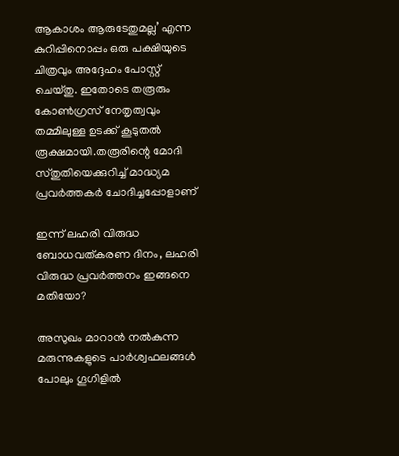ആകാശം ആരുടേതുമല്ല’ എന്ന കുറിപ്പിനൊപ്പം ഒരു പക്ഷിയുടെ ചിത്രവും അദ്ദേഹം പോസ്റ്റ് ചെയ്‌തു. ഇതോടെ തരൂരും കോൺഗ്രസ് നേതൃത്വവും തമ്മിലുള്ള ഉടക്ക് കൂടുതൽ രൂക്ഷമായി.തരൂരിന്റെ മോദി സ്‌തുതിയെക്കുറിച്ച് മാദ്ധ്യമ പ്രവർത്തകർ ചോദിച്ചപ്പോളാണ്

ഇന്ന് ലഹരി വിരുദ്ധ ബോധവത്കരണ ദിനം, ലഹരി വിരുദ്ധ പ്രവർത്തനം ഇങ്ങനെ മതിയോ?

അസുഖം മാറാൻ നൽകുന്ന മരുന്നുകളുടെ പാർശ്വഫലങ്ങൾ പോലും ഗൂഗിളിൽ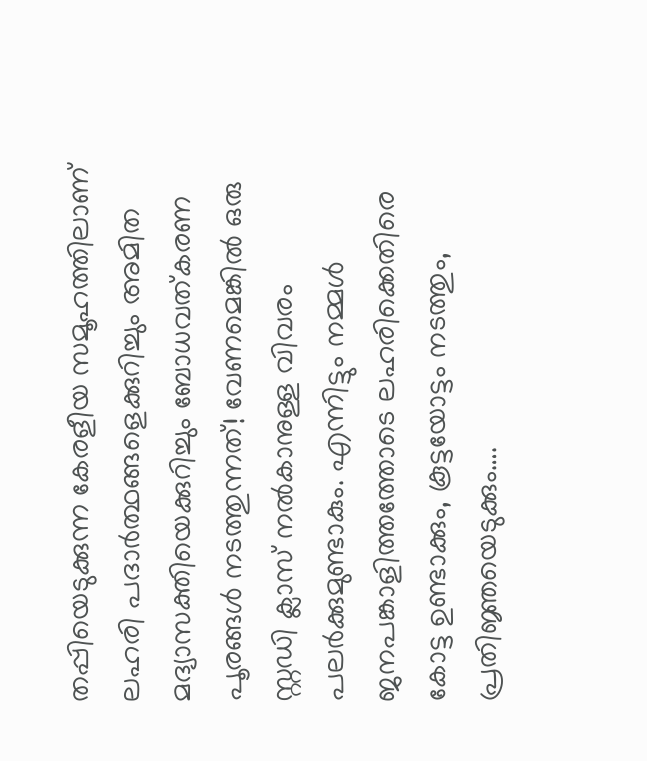തപ്പിയെടുക്കുന്ന കേരളീയ സമൂഹത്തിലാണ് ലഹരി പദാർത്ഥങ്ങളെക്കുറിച്ചും അമിത മദ്യാസക്തിയെക്കുറിച്ചും ബോധവത്കരണ പൂരങ്ങൾ നടത്തുന്നത്! വേണമെങ്കിൽ ഒരു സ്റ്റഡി ക്ലാസ് നൽകാനുള്ള വിവരം പലർക്കുമുണ്ടാകും. എന്നിട്ടും നമ്മൾ ജനപങ്കാളിത്തത്തോടെ ലഹരിക്കെതിരെ കോട്ട ഉണ്ടാക്കും, കൂട്ടയോട്ടം നടത്തും, പ്രതിജ്ഞയെടുക്കും….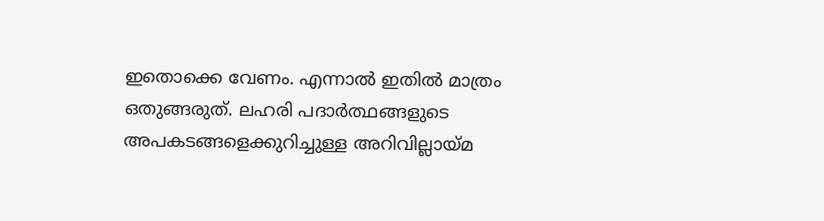ഇതൊക്കെ വേണം. എന്നാൽ ഇതിൽ മാത്രം ഒതുങ്ങരുത്. ലഹരി പദാർത്ഥങ്ങളുടെ അപകടങ്ങളെക്കുറിച്ചുള്ള അറിവില്ലായ്മ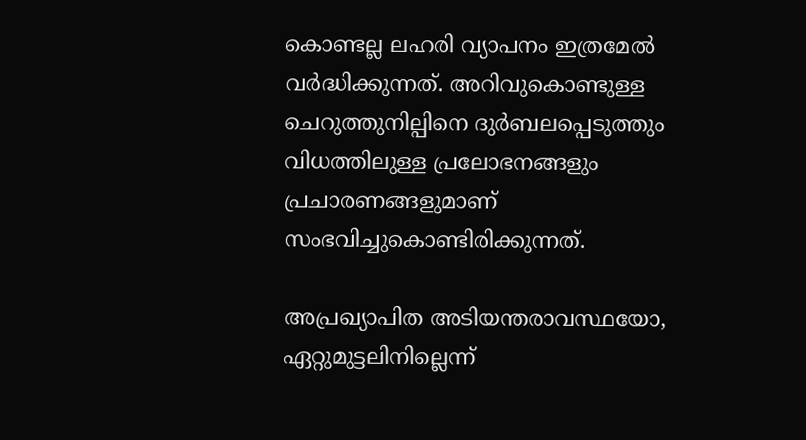കൊണ്ടല്ല ലഹരി വ്യാപനം ഇത്രമേൽ വർദ്ധിക്കുന്നത്. അറിവുകൊണ്ടുള്ള ചെറുത്തുനില്പിനെ ദുർബലപ്പെടുത്തും വിധത്തിലുള്ള പ്രലോഭനങ്ങളും പ്രചാരണങ്ങളുമാണ് സംഭവിച്ചുകൊണ്ടിരിക്കുന്നത്.

അപ്രഖ്യാപിത അടിയന്തരാവസ്ഥയോ, ഏറ്റുമുട്ടലിനില്ലെന്ന്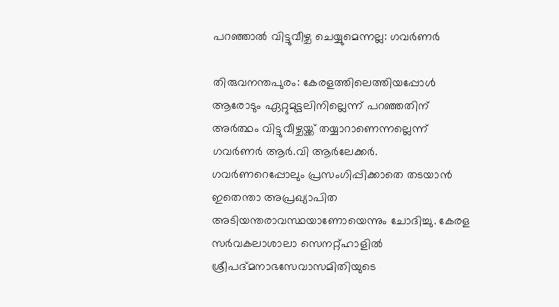പറഞ്ഞാൽ വിട്ടുവീഴ്ച ചെയ്യുമെന്നല്ല: ഗവർണർ

തിരുവനന്തപുരം: കേരളത്തിലെത്തിയപ്പോൾ ആരോടും ഏറ്റുമുട്ടലിനില്ലെന്ന് പറഞ്ഞതിന് അർത്ഥം വിട്ടുവീഴ്ചയ്ക്ക് തയ്യാറാണെന്നല്ലെന്ന് ഗവർണർ ആർ.വി ആർലേക്കർ. ഗവർണറെപ്പോലും പ്രസംഗിപ്പിക്കാതെ തടയാൻ ഇതെന്താ അപ്രഖ്യാപിത അടിയന്തരാവസ്ഥയാണോയെന്നും ചോദിച്ചു. കേരള സർവകലാശാലാ സെനറ്റ്ഹാളിൽ ശ്രീപദ്മനാഭസേവാസമിതിയുടെ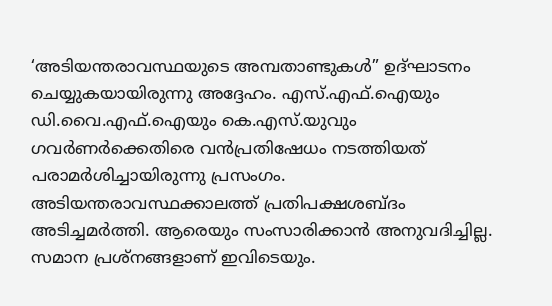‘അടിയന്തരാവസ്ഥയുടെ അമ്പതാണ്ടുകൾ” ഉദ്ഘാടനം ചെയ്യുകയായിരുന്നു അദ്ദേഹം. എസ്.എഫ്.ഐയും ഡി.വൈ.എഫ്.ഐയും കെ.എസ്.യുവും ഗവർണർക്കെതിരെ വൻപ്രതിഷേധം നടത്തിയത് പരാമർശിച്ചായിരുന്നു പ്രസംഗം. അടിയന്തരാവസ്ഥക്കാലത്ത് പ്രതിപക്ഷശബ്ദം അടിച്ചമർത്തി. ആരെയും സംസാരിക്കാൻ അനുവദിച്ചില്ല. സമാന പ്രശ്നങ്ങളാണ് ഇവിടെയും.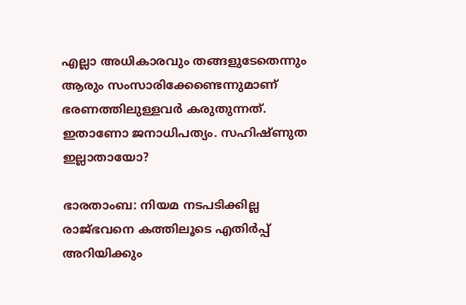എല്ലാ അധികാരവും തങ്ങളുടേതെന്നും ആരും സംസാരിക്കേണ്ടെന്നുമാണ് ഭരണത്തിലുള്ളവർ കരുതുന്നത്. ഇതാണോ ജനാധിപത്യം. സഹിഷ്ണുത ഇല്ലാതായോ?

ഭാരതാംബ: നിയമ നടപടിക്കില്ല രാജ്ഭവനെ കത്തിലൂടെ എതിർപ്പ് അറിയിക്കും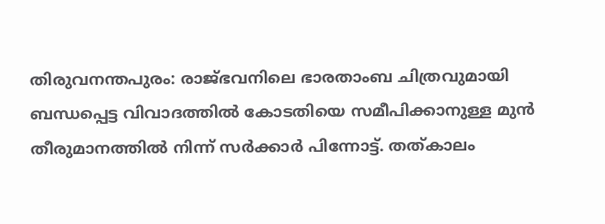തിരുവനന്തപുരം: രാജ്ഭവനിലെ ഭാരതാംബ ചിത്രവുമായി ബന്ധപ്പെട്ട വിവാദത്തിൽ കോടതിയെ സമീപിക്കാനുള്ള മുൻ തീരുമാനത്തിൽ നിന്ന് സർക്കാർ പിന്നോട്ട്. തത്കാലം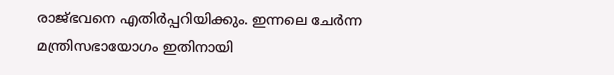രാജ്ഭവനെ എതിർപ്പറിയിക്കും. ഇന്നലെ ചേർന്ന മന്ത്രിസഭായോഗം ഇതിനായി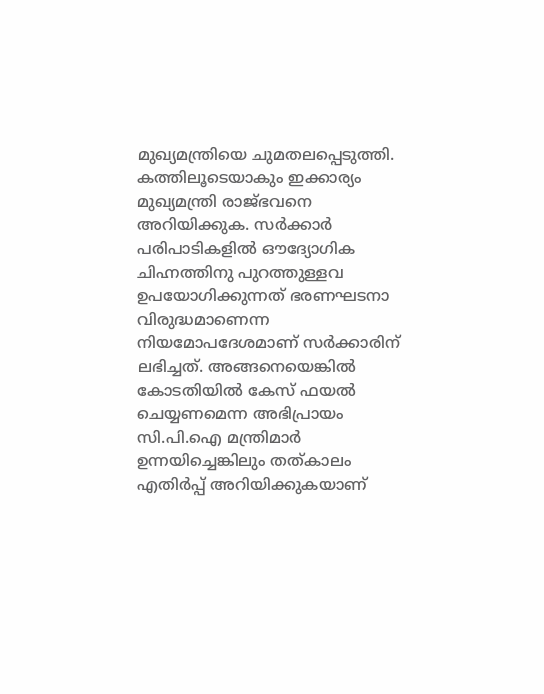മുഖ്യമന്ത്രിയെ ചുമതലപ്പെടുത്തി. കത്തിലൂടെയാകും ഇക്കാര്യം മുഖ്യമന്ത്രി രാജ്ഭവനെ അറിയിക്കുക. സർക്കാർ പരിപാടികളിൽ ഔദ്യോഗിക ചിഹ്നത്തിനു പുറത്തുള്ളവ ഉപയോഗിക്കുന്നത് ഭരണഘടനാ വിരുദ്ധമാണെന്ന നിയമോപദേശമാണ് സർക്കാരിന് ലഭിച്ചത്. അങ്ങനെയെങ്കിൽ കോടതിയിൽ കേസ് ഫയൽ ചെയ്യണമെന്ന അഭിപ്രായം സി.പി.ഐ മന്ത്രിമാർ ഉന്നയിച്ചെങ്കിലും തത്കാലം എതിർപ്പ് അറിയിക്കുകയാണ്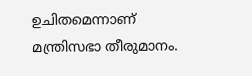ഉചിതമെന്നാണ് മന്ത്രിസഭാ തീരുമാനം.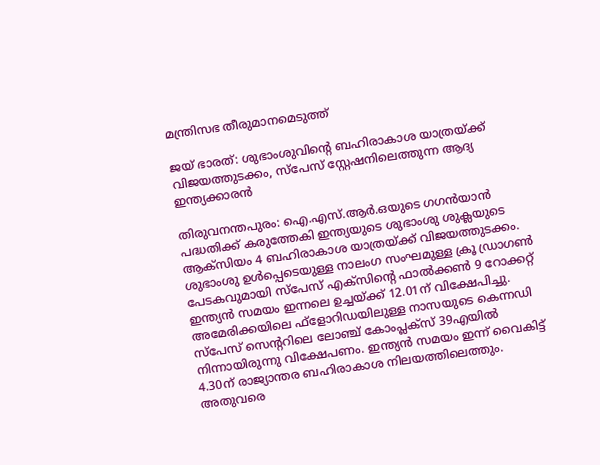മന്ത്രിസഭ തീരുമാനമെടുത്ത്

ജയ് ഭാരത്: ശുഭാംശുവിന്റെ ബഹിരാകാശ യാത്രയ്‌ക്ക് വിജയത്തുടക്കം, സ്പേസ് സ്റ്റേഷനിലെത്തുന്ന ആദ്യ ഇന്ത്യക്കാരൻ

തിരുവനന്തപുരം: ഐ.എസ്.ആർ.ഒയുടെ ഗഗൻയാൻ പദ്ധതിക്ക് കരുത്തേകി ഇന്ത്യയുടെ ശുഭാംശു ശുക്ലയുടെ ആക്സിയം 4 ബഹിരാകാശ യാത്രയ്‌ക്ക് വിജയത്തുടക്കം. ശുഭാംശു ഉൾപ്പെടെയുള്ള നാലംഗ സംഘമുള്ള ക്രൂ ഡ്രാഗൺ പേടകവുമായി സ്‌പേസ് എ‌ക്‌സിന്റെ ഫാൽക്കൺ 9 റോക്കറ്റ് ഇന്ത്യൻ സമയം ഇന്നലെ ഉച്ചയ്‌ക്ക് 12.01ന് വിക്ഷേപിച്ചു. അമേരിക്കയിലെ ഫ്ളോറിഡയിലുള്ള നാസയുടെ കെന്നഡി സ്‌പേസ് സെന്ററിലെ ലോഞ്ച് കോംപ്ലക്സ് 39എയിൽ നിന്നായിരുന്നു വിക്ഷേപണം. ഇന്ത്യൻ സമയം ഇന്ന് വൈകിട്ട് 4.30ന് രാജ്യാന്തര ബഹിരാകാശ നിലയത്തിലെത്തും. അതുവരെ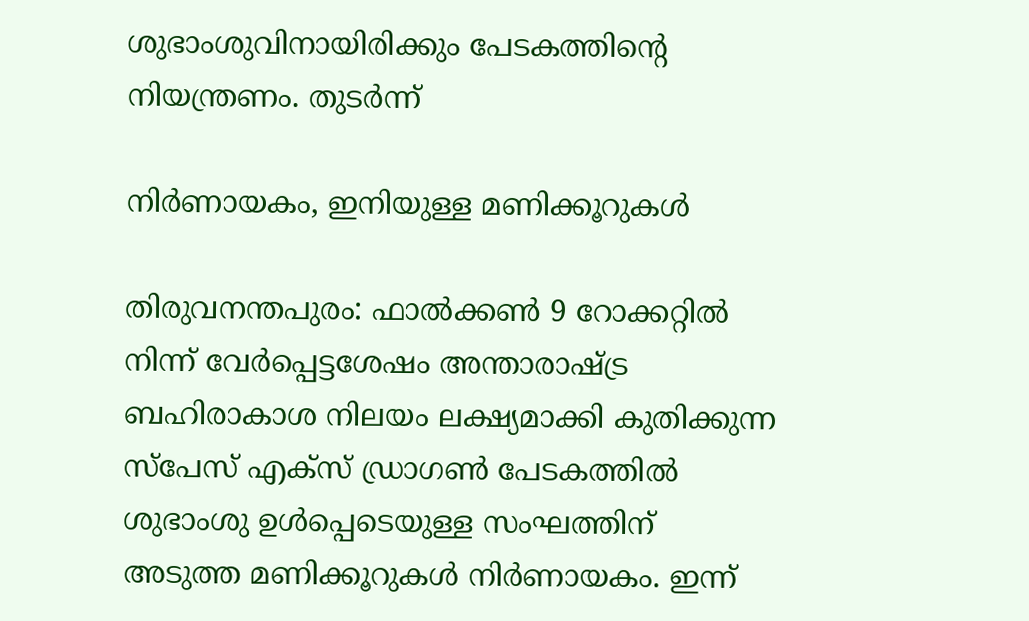ശുഭാംശുവിനായിരിക്കും പേടകത്തിന്റെ നിയന്ത്രണം. തുടർന്ന്

നിർണായകം, ഇനിയുള്ള മണിക്കൂറുകൾ

തിരുവനന്തപുരം: ഫാൽക്കൺ 9 റോക്കറ്റിൽ നിന്ന് വേർപ്പെട്ടശേഷം അന്താരാഷ്ട്ര ബഹിരാകാശ നിലയം ലക്ഷ്യമാക്കി കുതിക്കുന്ന സ്‌പേസ് എക്സ് ഡ്രാഗൺ പേടകത്തിൽ ശുഭാംശു ഉൾപ്പെടെയുള്ള സംഘത്തിന് അടുത്ത മണിക്കൂറുകൾ നിർണായകം. ഇന്ന്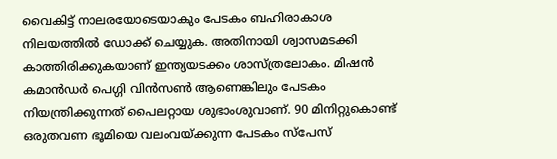വൈകിട്ട് നാലരയോടെയാകും പേടകം ബഹിരാകാശ നിലയത്തിൽ ഡോക്ക് ചെയ്യുക. അതിനായി ശ്വാസമടക്കി കാത്തിരിക്കുകയാണ് ഇന്ത്യയടക്കം ശാസ്ത്രലോകം. മിഷൻ കമാൻഡർ പെഗ്ഗി വിൻസൺ ആണെങ്കിലും പേടകം നിയന്ത്രിക്കുന്നത് പൈലറ്റായ ശുഭാംശുവാണ്. 90 മിനിറ്റുകൊണ്ട് ഒരുതവണ ഭൂമിയെ വലംവയ്ക്കുന്ന പേടകം സ്പേസ്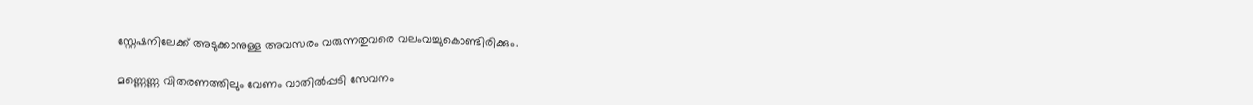സ്റ്റേഷനിലേക്ക് അടുക്കാനുള്ള അവസരം വരുന്നതുവരെ വലംവച്ചുകൊണ്ടിരിക്കും.

മണ്ണെണ്ണ വിതരണത്തിലും വേണം വാതിൽപ്പടി സേവനം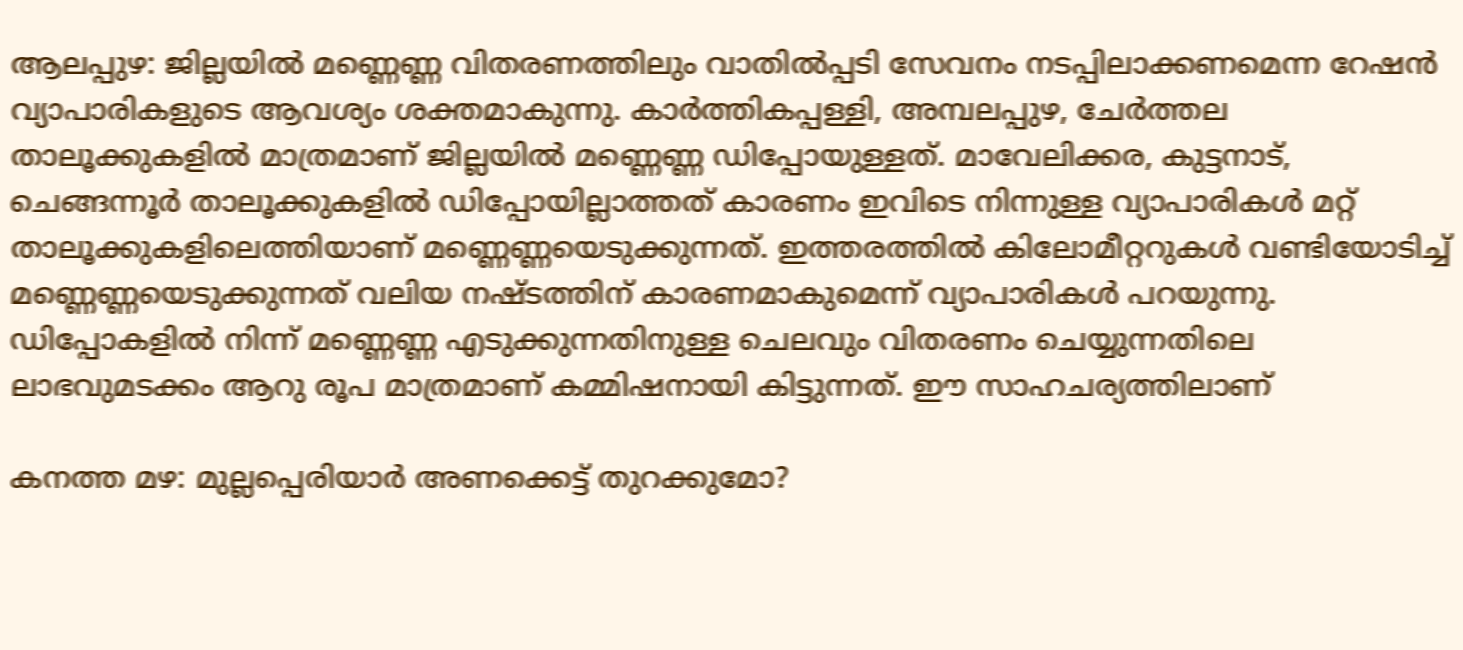ആലപ്പുഴ: ജില്ലയിൽ മണ്ണെണ്ണ വിതരണത്തിലും വാതിൽപ്പടി സേവനം നടപ്പിലാക്കണമെന്ന റേഷൻ വ്യാപാരികളുടെ ആവശ്യം ശക്തമാകുന്നു. കാർത്തികപ്പള്ളി, അമ്പലപ്പുഴ, ചേർത്തല താലൂക്കുകളിൽ മാത്രമാണ് ജില്ലയിൽ മണ്ണെണ്ണ ഡിപ്പോയുള്ളത്. മാവേലിക്കര, കുട്ടനാട്, ചെങ്ങന്നൂർ താലൂക്കുകളിൽ ഡിപ്പോയില്ലാത്തത് കാരണം ഇവിടെ നിന്നുള്ള വ്യാപാരികൾ മറ്റ് താലൂക്കുകളിലെത്തിയാണ് മണ്ണെണ്ണയെടുക്കുന്നത്. ഇത്തരത്തിൽ കിലോമീറ്ററുകൾ വണ്ടിയോടിച്ച് മണ്ണെണ്ണയെടുക്കുന്നത് വലിയ നഷ്ടത്തിന് കാരണമാകുമെന്ന് വ്യാപാരികൾ പറയുന്നു. ഡിപ്പോകളിൽ നിന്ന് മണ്ണെണ്ണ എടുക്കുന്നതിനുള്ള ചെലവും വിതരണം ചെയ്യുന്നതിലെ ലാഭവുമടക്കം ആറു രൂപ മാത്രമാണ് കമ്മിഷനായി കിട്ടുന്നത്. ഈ സാഹചര്യത്തിലാണ്

കനത്ത മഴ: മുല്ലപ്പെരിയാർ അണക്കെട്ട് തുറക്കുമോ?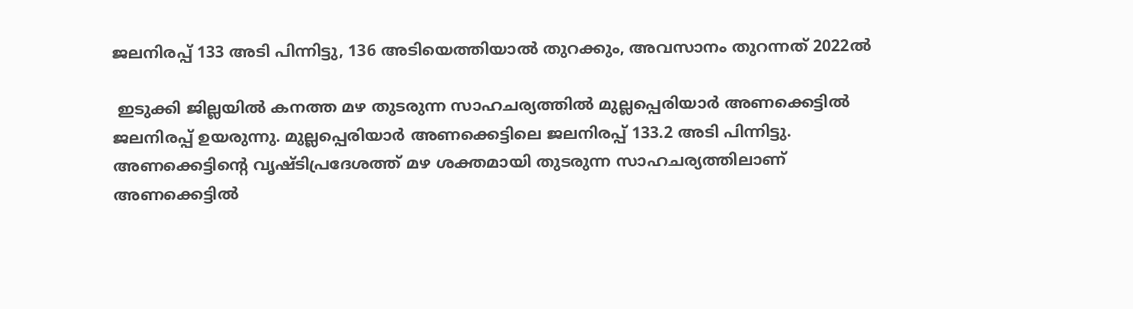ജലനിരപ്പ് 133 അടി പിന്നിട്ടു, 136 അടിയെത്തിയാൽ തുറക്കും, അവസാനം തുറന്നത് 2022ൽ

 ഇടുക്കി ജില്ലയിൽ കനത്ത മഴ തുടരുന്ന സാഹചര്യത്തിൽ മുല്ലപ്പെരിയാർ അണക്കെട്ടിൽ ജലനിരപ്പ് ഉയരുന്നു. മുല്ലപ്പെരിയാർ അണക്കെട്ടിലെ ജലനിരപ്പ് 133.2 അടി പിന്നിട്ടു. അണക്കെട്ടിൻ്റെ വൃഷ്ടിപ്രദേശത്ത് മഴ ശക്തമായി തുടരുന്ന സാഹചര്യത്തിലാണ് അണക്കെട്ടിൽ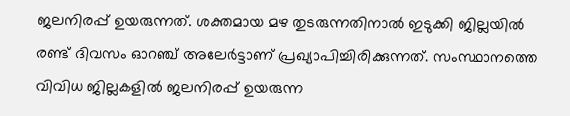ജലനിരപ്പ് ഉയരുന്നത്. ശക്തമായ മഴ തുടരുന്നതിനാൽ ഇടുക്കി ജില്ലയിൽ രണ്ട് ദിവസം ഓറഞ്ച് അലേർട്ടാണ് പ്രഖ്യാപിച്ചിരിക്കുന്നത്. സംസ്ഥാനത്തെ വിവിധ ജില്ലകളിൽ ജലനിരപ്പ് ഉയരുന്ന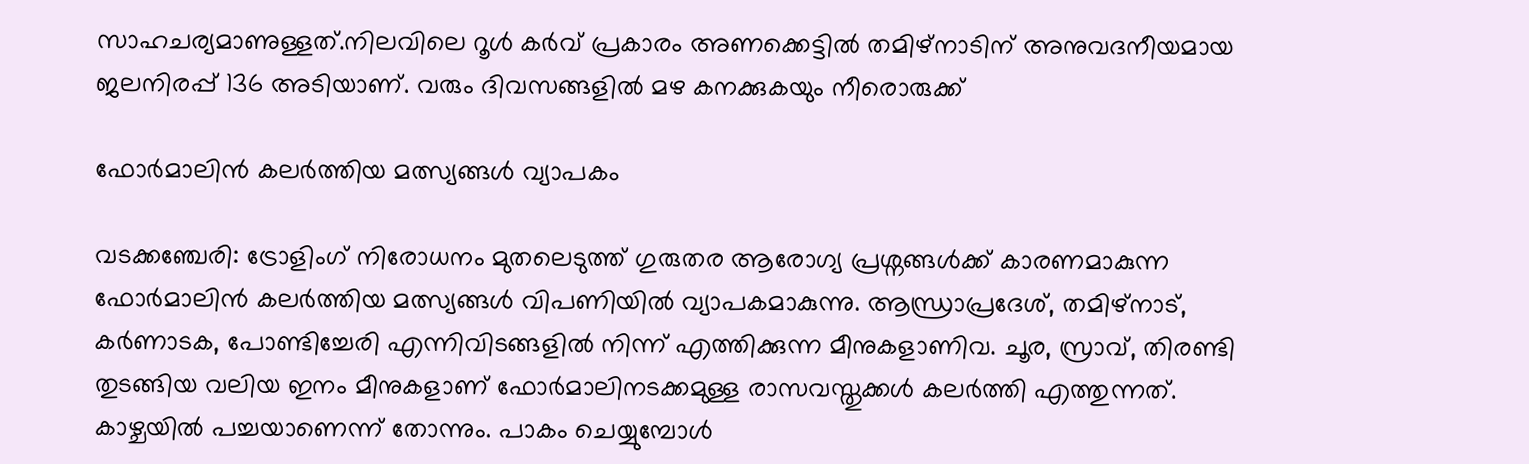സാഹചര്യമാണുള്ളത്.നിലവിലെ റൂൾ കർവ് പ്രകാരം അണക്കെട്ടിൽ തമിഴ്നാടിന് അനുവദനീയമായ ജലനിരപ്പ് 136 അടിയാണ്. വരും ദിവസങ്ങളിൽ മഴ കനക്കുകയും നീരൊരുക്ക്

ഫോർമാലിൻ കലർത്തിയ മത്സ്യങ്ങൾ വ്യാപകം

വടക്കഞ്ചേരി: ട്രോളിംഗ് നിരോധനം മുതലെടുത്ത് ഗുരുതര ആരോഗ്യ പ്രശ്നങ്ങൾക്ക് കാരണമാകുന്ന ഫോർമാലിൻ കലർത്തിയ മത്സ്യങ്ങൾ വിപണിയിൽ വ്യാപകമാകുന്നു. ആന്ധ്രാപ്രദേശ്, തമിഴ്നാട്, കർണാടക, പോണ്ടിച്ചേരി എന്നിവിടങ്ങളിൽ നിന്ന് എത്തിക്കുന്ന മീനുകളാണിവ. ചൂര, സ്രാവ്, തിരണ്ടി തുടങ്ങിയ വലിയ ഇനം മീനുകളാണ് ഫോർമാലിനടക്കമുള്ള രാസവസ്തുക്കൾ കലർത്തി എത്തുന്നത്. കാഴ്ചയിൽ പച്ചയാണെന്ന് തോന്നും. പാകം ചെയ്യുമ്പോൾ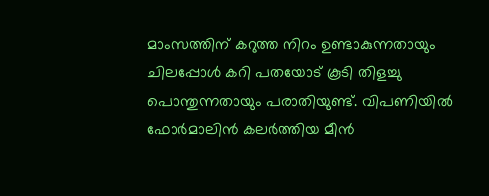മാംസത്തിന് കറുത്ത നിറം ഉണ്ടാകുന്നതായും ചിലപ്പോൾ കറി പതയോട് കൂടി തിളച്ചു പൊന്തുന്നതായും പരാതിയുണ്ട്. വിപണിയിൽ ഫോർമാലിൻ കലർത്തിയ മീൻ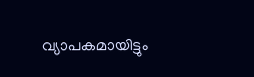വ്യാപകമായിട്ടും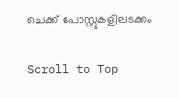ചെക്ക് പോസ്റ്റുകളിലടക്കം

Scroll to Top